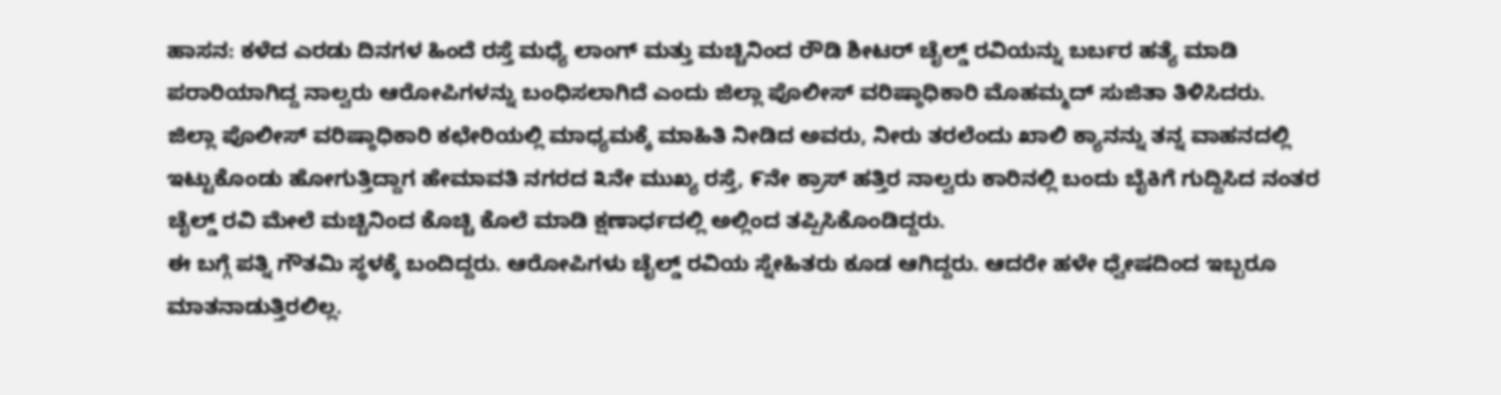ಹಾಸನ: ಕಳೆದ ಎರಡು ದಿನಗಳ ಹಿಂದೆ ರಸ್ತೆ ಮಧ್ಯೆ ಲಾಂಗ್ ಮತ್ತು ಮಚ್ಚಿನಿಂದ ರೌಡಿ ಶೀಟರ್ ಚೈಲ್ಡ್ ರವಿಯನ್ನು ಬರ್ಬರ ಹತ್ಯೆ ಮಾಡಿ ಪರಾರಿಯಾಗಿದ್ದ ನಾಲ್ವರು ಆರೋಪಿಗಳನ್ನು ಬಂಧಿಸಲಾಗಿದೆ ಎಂದು ಜಿಲ್ಲಾ ಪೊಲೀಸ್ ವರಿಷ್ಠಾಧಿಕಾರಿ ಮೊಹಮ್ಮದ್ ಸುಜಿತಾ ತಿಳಿಸಿದರು.
ಜಿಲ್ಲಾ ಪೊಲೀಸ್ ವರಿಷ್ಠಾಧಿಕಾರಿ ಕಛೇರಿಯಲ್ಲಿ ಮಾಧ್ಯಮಕ್ಕೆ ಮಾಹಿತಿ ನೀಡಿದ ಅವರು, ನೀರು ತರಲೆಂದು ಖಾಲಿ ಕ್ಯಾನನ್ನು ತನ್ನ ವಾಹನದಲ್ಲಿ ಇಟ್ಟುಕೊಂಡು ಹೋಗುತ್ತಿದ್ದಾಗ ಹೇಮಾವತಿ ನಗರದ ೩ನೇ ಮುಖ್ಯ ರಸ್ತೆ, ೯ನೇ ಕ್ರಾಸ್ ಹತ್ತಿರ ನಾಲ್ವರು ಕಾರಿನಲ್ಲಿ ಬಂದು ಬೈಕಿಗೆ ಗುದ್ದಿಸಿದ ನಂತರ ಚೈಲ್ಡ್ ರವಿ ಮೇಲೆ ಮಚ್ಚಿನಿಂದ ಕೊಚ್ಚಿ ಕೊಲೆ ಮಾಡಿ ಕ್ಷಣಾರ್ಧದಲ್ಲಿ ಅಲ್ಲಿಂದ ತಪ್ಪಿಸಿಕೊಂಡಿದ್ದರು.
ಈ ಬಗ್ಗೆ ಪತ್ನಿ ಗೌತಮಿ ಸ್ಥಳಕ್ಕೆ ಬಂದಿದ್ದರು. ಆರೋಪಿಗಳು ಚೈಲ್ಡ್ ರವಿಯ ಸ್ನೇಹಿತರು ಕೂಡ ಆಗಿದ್ದರು. ಆದರೇ ಹಳೇ ಧ್ವೇಷದಿಂದ ಇಬ್ಬರೂ ಮಾತನಾಡುತ್ತಿರಲಿಲ್ಲ.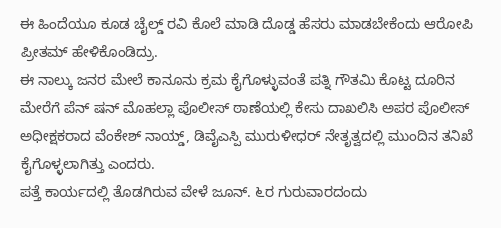ಈ ಹಿಂದೆಯೂ ಕೂಡ ಚೈಲ್ಡ್ ರವಿ ಕೊಲೆ ಮಾಡಿ ದೊಡ್ಡ ಹೆಸರು ಮಾಡಬೇಕೆಂದು ಆರೋಪಿ ಪ್ರೀತಮ್ ಹೇಳಿಕೊಂಡಿದ್ರು.
ಈ ನಾಲ್ಕು ಜನರ ಮೇಲೆ ಕಾನೂನು ಕ್ರಮ ಕೈಗೊಳ್ಳುವಂತೆ ಪತ್ನಿ ಗೌತಮಿ ಕೊಟ್ಟ ದೂರಿನ ಮೇರೆಗೆ ಪೆನ್ ಷನ್ ಮೊಹಲ್ಲಾ ಪೊಲೀಸ್ ಠಾಣೆಯಲ್ಲಿ ಕೇಸು ದಾಖಲಿಸಿ ಅಪರ ಪೊಲೀಸ್ ಅಧೀಕ್ಷಕರಾದ ವೆಂಕೇಶ್ ನಾಯ್ಡ್, ಡಿವೈಎಸ್ಪಿ ಮುರುಳೀಧರ್ ನೇತೃತ್ವದಲ್ಲಿ ಮುಂದಿನ ತನಿಖೆ ಕೈಗೊಳ್ಳಲಾಗಿತ್ತು ಎಂದರು.
ಪತ್ತೆ ಕಾರ್ಯದಲ್ಲಿ ತೊಡಗಿರುವ ವೇಳೆ ಜೂನ್. ೬ರ ಗುರುವಾರದಂದು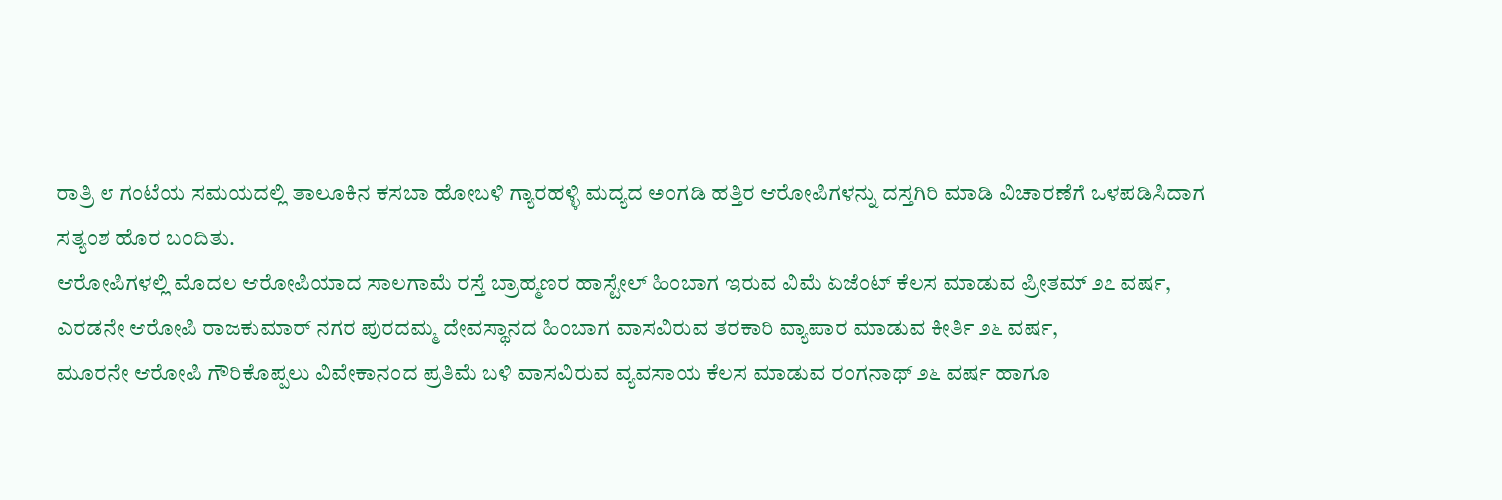ರಾತ್ರಿ ೮ ಗಂಟೆಯ ಸಮಯದಲ್ಲಿ ತಾಲೂಕಿನ ಕಸಬಾ ಹೋಬಳಿ ಗ್ಯಾರಹಳ್ಳಿ ಮದ್ಯದ ಅಂಗಡಿ ಹತ್ತಿರ ಆರೋಪಿಗಳನ್ನು ದಸ್ತಗಿರಿ ಮಾಡಿ ವಿಚಾರಣೆಗೆ ಒಳಪಡಿಸಿದಾಗ ಸತ್ಯಂಶ ಹೊರ ಬಂದಿತು.
ಆರೋಪಿಗಳಲ್ಲಿ ಮೊದಲ ಆರೋಪಿಯಾದ ಸಾಲಗಾಮೆ ರಸ್ತೆ ಬ್ರಾಹ್ಮಣರ ಹಾಸ್ಟೇಲ್ ಹಿಂಬಾಗ ಇರುವ ವಿಮೆ ಏಜೆಂಟ್ ಕೆಲಸ ಮಾಡುವ ಪ್ರೀತಮ್ ೨೭ ವರ್ಷ,
ಎರಡನೇ ಆರೋಪಿ ರಾಜಕುಮಾರ್ ನಗರ ಪುರದಮ್ಮ ದೇವಸ್ಥಾನದ ಹಿಂಬಾಗ ವಾಸವಿರುವ ತರಕಾರಿ ವ್ಯಾಪಾರ ಮಾಡುವ ಕೀರ್ತಿ ೨೬ ವರ್ಷ,
ಮೂರನೇ ಆರೋಪಿ ಗೌರಿಕೊಪ್ಪಲು ವಿವೇಕಾನಂದ ಪ್ರತಿಮೆ ಬಳಿ ವಾಸವಿರುವ ವ್ಯವಸಾಯ ಕೆಲಸ ಮಾಡುವ ರಂಗನಾಥ್ ೨೬ ವರ್ಷ ಹಾಗೂ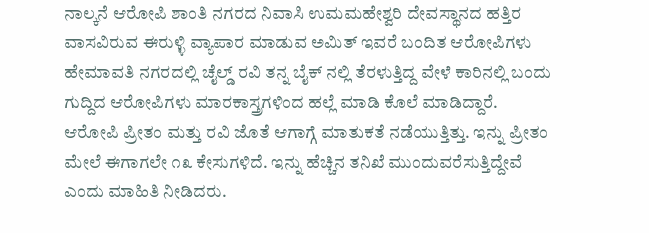ನಾಲ್ಕನೆ ಆರೋಪಿ ಶಾಂತಿ ನಗರದ ನಿವಾಸಿ ಉಮಮಹೇಶ್ವರಿ ದೇವಸ್ಥಾನದ ಹತ್ತಿರ ವಾಸವಿರುವ ಈರುಳ್ಳಿ ವ್ಯಾಪಾರ ಮಾಡುವ ಅಮಿತ್ ಇವರೆ ಬಂದಿತ ಆರೋಪಿಗಳು
ಹೇಮಾವತಿ ನಗರದಲ್ಲಿ ಚೈಲ್ಡ್ ರವಿ ತನ್ನ ಬೈಕ್ ನಲ್ಲಿ ತೆರಳುತ್ತಿದ್ದ ವೇಳೆ ಕಾರಿನಲ್ಲಿ ಬಂದು ಗುದ್ದಿದ ಆರೋಪಿಗಳು ಮಾರಕಾಸ್ತ್ರಗಳಿಂದ ಹಲ್ಲೆ ಮಾಡಿ ಕೊಲೆ ಮಾಡಿದ್ದಾರೆ. ಆರೋಪಿ ಪ್ರೀತಂ ಮತ್ತು ರವಿ ಜೊತೆ ಆಗಾಗ್ಗೆ ಮಾತುಕತೆ ನಡೆಯುತ್ತಿತ್ತು. ಇನ್ನು ಪ್ರೀತಂ ಮೇಲೆ ಈಗಾಗಲೇ ೧೩ ಕೇಸುಗಳಿದೆ. ಇನ್ನು ಹೆಚ್ಚಿನ ತನಿಖೆ ಮುಂದುವರೆಸುತ್ತಿದ್ದೇವೆ ಎಂದು ಮಾಹಿತಿ ನೀಡಿದರು.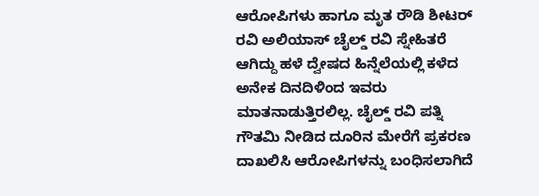ಆರೋಪಿಗಳು ಹಾಗೂ ಮೃತ ರೌಡಿ ಶೀಟರ್ ರವಿ ಅಲಿಯಾಸ್ ಚೈಲ್ಡ್ ರವಿ ಸ್ನೇಹಿತರೆ ಆಗಿದ್ದು ಹಳೆ ದ್ವೇಷದ ಹಿನ್ನೆಲೆಯಲ್ಲಿ ಕಳೆದ ಅನೇಕ ದಿನದಿಳಿಂದ ಇವರು ಮಾತನಾಡುತ್ತಿರಲಿಲ್ಲ. ಚೈಲ್ಡ್ ರವಿ ಪತ್ನಿ ಗೌತಮಿ ನೀಡಿದ ದೂರಿನ ಮೇರೆಗೆ ಪ್ರಕರಣ ದಾಖಲಿಸಿ ಆರೋಪಿಗಳನ್ನು ಬಂಧಿಸಲಾಗಿದೆ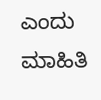ಎಂದು ಮಾಹಿತಿ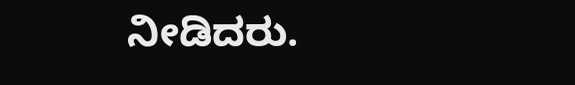ನೀಡಿದರು.